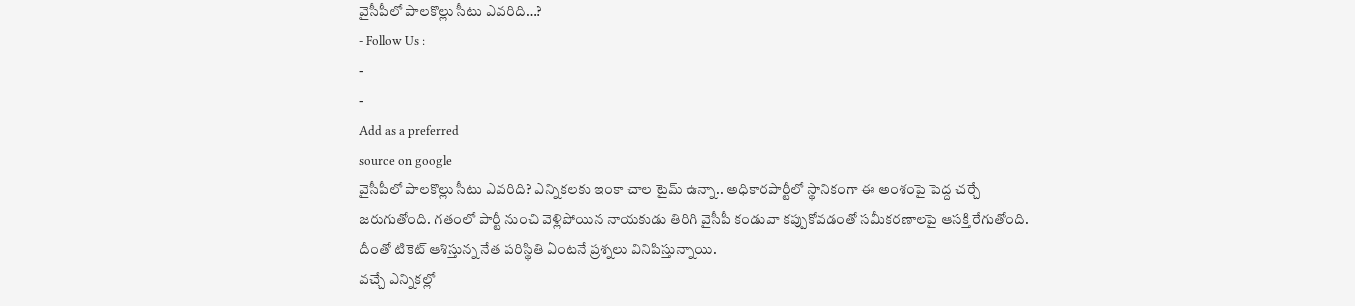వైసీపీలో పాలకొల్లు సీటు ఎవరిది…?
- Follow Us :
-
-
Add as a preferred
source on google
వైసీపీలో పాలకొల్లు సీటు ఎవరిది? ఎన్నికలకు ఇంకా చాల టైమ్ ఉన్నా.. అధికారపార్టీలో స్థానికంగా ఈ అంశంపై పెద్ద చర్చే జరుగుతోంది. గతంలో పార్టీ నుంచి వెళ్లిపోయిన నాయకుడు తిరిగి వైసీపీ కండువా కప్పుకోవడంతో సమీకరణాలపై ఆసక్తి రేగుతోంది. దీంతో టికెట్ ఆశిస్తున్న నేత పరిస్థితి ఏంటనే ప్రశ్నలు వినిపిస్తున్నాయి.
వచ్చే ఎన్నికల్లో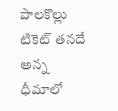పాలకొల్లు టికెట్ తనదే అన్న ధీమాలో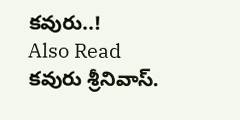కవురు..!
Also Read
కవురు శ్రీనివాస్.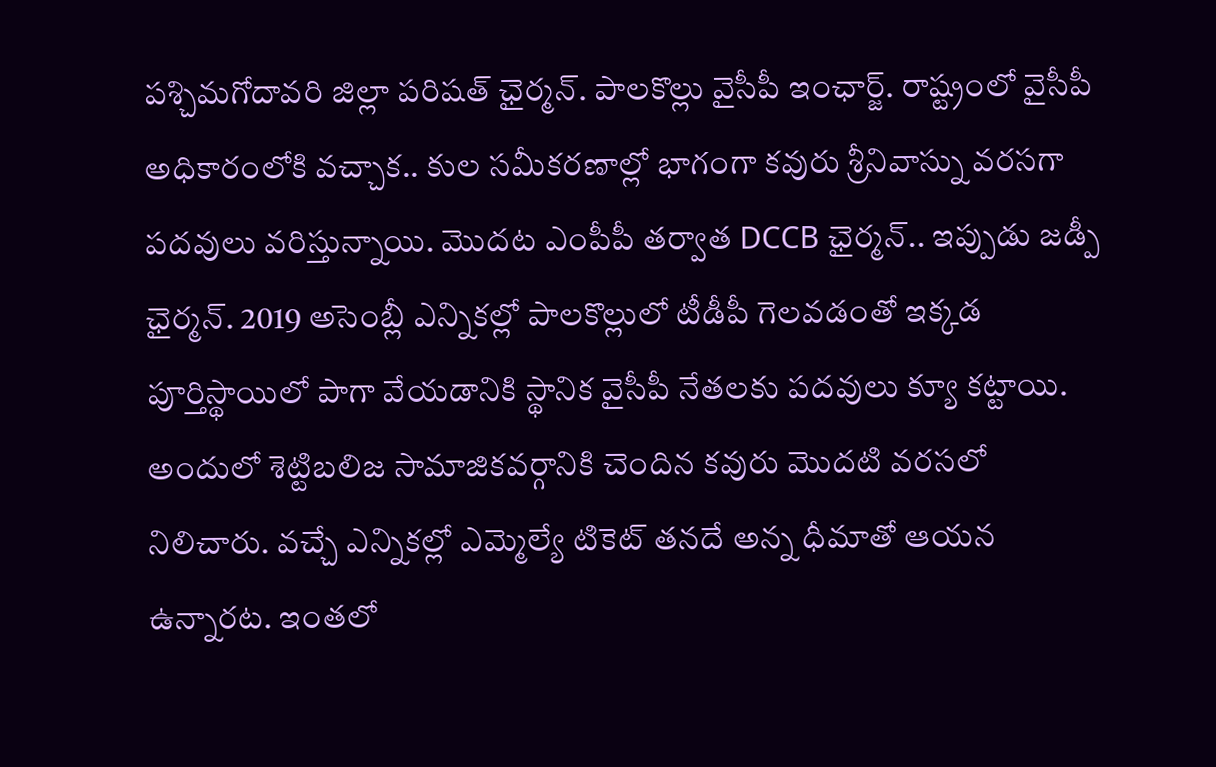పశ్చిమగోదావరి జిల్లా పరిషత్ ఛైర్మన్. పాలకొల్లు వైసీపీ ఇంఛార్జ్. రాష్ట్రంలో వైసీపీ అధికారంలోకి వచ్చాక.. కుల సమీకరణాల్లో భాగంగా కవురు శ్రీనివాస్ను వరసగా పదవులు వరిస్తున్నాయి. మొదట ఎంపీపీ తర్వాత DCCB ఛైర్మన్.. ఇప్పుడు జడ్పీ ఛైర్మన్. 2019 అసెంబ్లీ ఎన్నికల్లో పాలకొల్లులో టీడీపీ గెలవడంతో ఇక్కడ పూర్తిస్థాయిలో పాగా వేయడానికి స్థానిక వైసీపీ నేతలకు పదవులు క్యూ కట్టాయి. అందులో శెట్టిబలిజ సామాజికవర్గానికి చెందిన కవురు మొదటి వరసలో నిలిచారు. వచ్చే ఎన్నికల్లో ఎమ్మెల్యే టికెట్ తనదే అన్న ధీమాతో ఆయన ఉన్నారట. ఇంతలో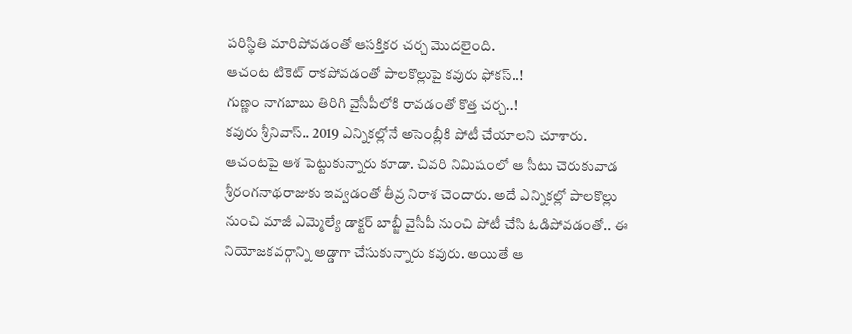పరిస్థితి మారిపోవడంతో ఆసక్తికర చర్చ మొదలైంది.
ఆచంట టికెట్ రాకపోవడంతో పాలకొల్లుపై కవురు ఫోకస్..!
గుణ్ణం నాగబాబు తిరిగి వైసీపీలోకి రావడంతో కొత్త చర్చ..!
కవురు శ్రీనివాస్.. 2019 ఎన్నికల్లోనే అసెంబ్లీకి పోటీ చేయాలని చూశారు. ఆచంటపై ఆశ పెట్టుకున్నారు కూడా. చివరి నిమిషంలో ఆ సీటు చెరుకువాడ శ్రీరంగనాథరాజుకు ఇవ్వడంతో తీవ్ర నిరాశ చెందారు. అదే ఎన్నికల్లో పాలకొల్లు నుంచి మాజీ ఎమ్మెల్యే డాక్టర్ బాబ్జీ వైసీపీ నుంచి పోటీ చేసి ఓడిపోవడంతో.. ఈ నియోజకవర్గాన్ని అడ్డాగా చేసుకున్నారు కవురు. అయితే ఆ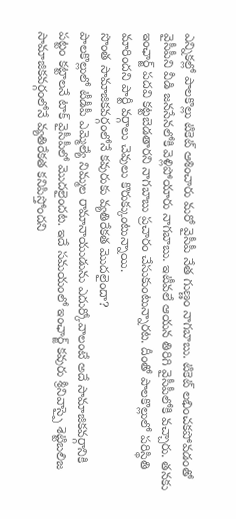ఎన్నికల్లో పాలకొల్లు టికెట్ ఆశించారు మరో వైసీపీ నేత గుణ్ణం నాగబాబు. టికెట్ లభించకపోవడంతో వైసీపీని వీడి జనసేనలోకి వెళ్లిపోయారు నాగబాబు. ఇటీవలే ఆయన తిరిగి వైసీపీలోకి వచ్చారు. తనకు ఇంఛార్జ్ పదవి కట్టబెడతారని నాగబాబు ప్రచారం చేసుకుంటున్నారట. దీంతో పాలకొల్లులో పరిస్థితి మారిందని పార్టీ వర్గాలు చెవులు కొరుక్కుంటున్నాయి.
సొంత సామాజికవర్గంలోనే కవురుకు వ్యతిరేకత మొదలైందా?
పాలకొల్లులో టీడీపీ ఎమ్మెల్యే నిమ్మల రామానాయుడును ఎదుర్కోవాలంటే అదే సామాజికవర్గానికి పట్టం కట్టాలనే టాక్ వైసీపీలో మొదలైందట. ఇదే సమయంలో ఇంఛార్జ్ కవురు శ్రీనివాస్పై శెట్టిబలిజ సామాజికవర్గంలోనే వ్యతిరేకత కనిపిస్తోందని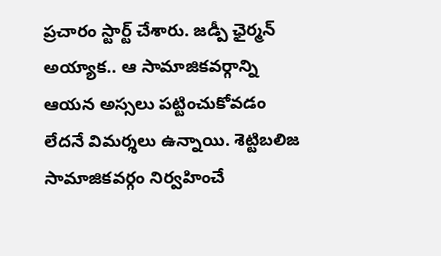ప్రచారం స్టార్ట్ చేశారు. జడ్పీ ఛైర్మన్ అయ్యాక.. ఆ సామాజికవర్గాన్ని ఆయన అస్సలు పట్టించుకోవడం లేదనే విమర్శలు ఉన్నాయి. శెట్టిబలిజ సామాజికవర్గం నిర్వహించే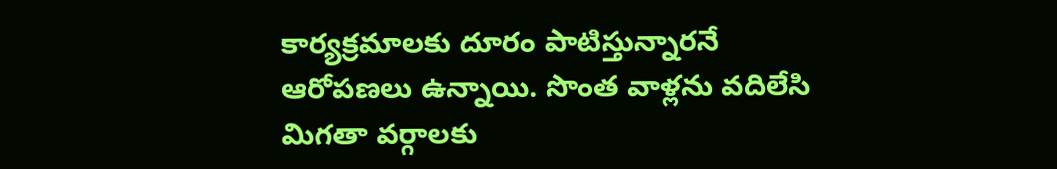కార్యక్రమాలకు దూరం పాటిస్తున్నారనే ఆరోపణలు ఉన్నాయి. సొంత వాళ్లను వదిలేసి మిగతా వర్గాలకు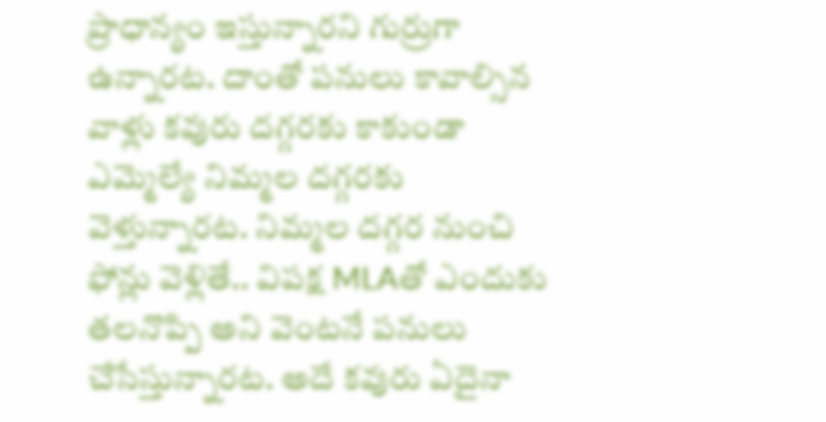ప్రాధాన్యం ఇస్తున్నారని గుర్రుగా ఉన్నారట. దాంతో పనులు కావాల్సిన వాళ్లు కవురు దగ్గరకు కాకుండా ఎమ్మెల్యే నిమ్మల దగ్గరకు వెళ్తున్నారట. నిమ్మల దగ్గర నుంచి ఫోన్లు వెళ్లితే.. విపక్ష MLAతో ఎందుకు తలనొప్పి అని వెంటనే పనులు చేసేస్తున్నారట. అదే కవురు ఏదైనా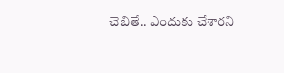చెబితే.. ఎందుకు చేశారని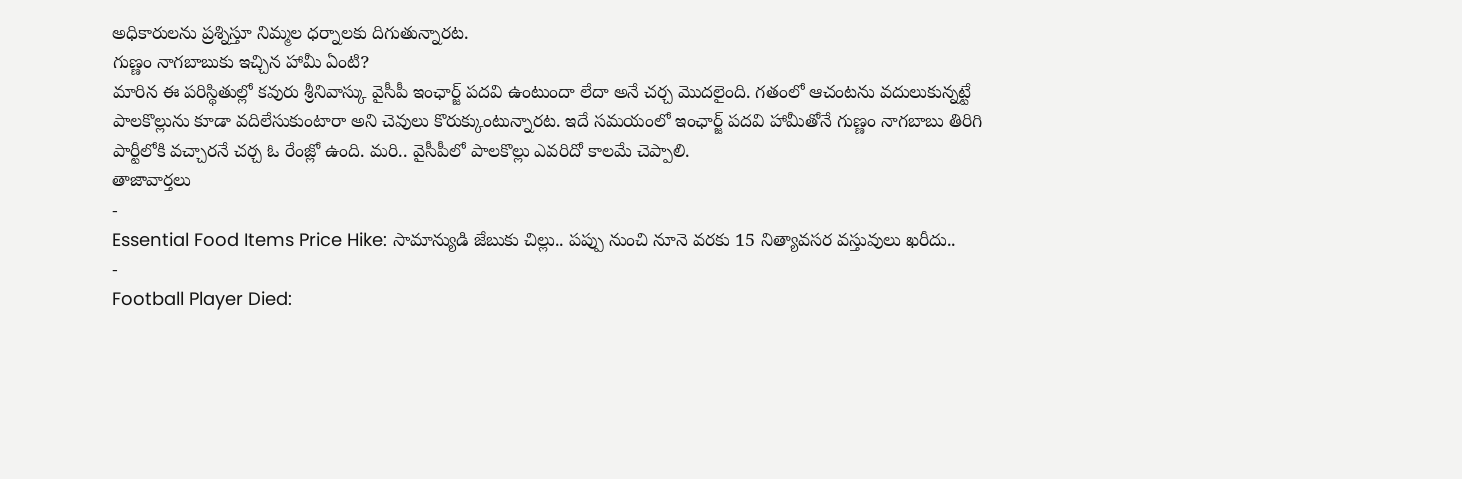అధికారులను ప్రశ్నిస్తూ నిమ్మల ధర్నాలకు దిగుతున్నారట.
గుణ్ణం నాగబాబుకు ఇచ్చిన హామీ ఏంటి?
మారిన ఈ పరిస్థితుల్లో కవురు శ్రీనివాస్కు వైసీపీ ఇంఛార్జ్ పదవి ఉంటుందా లేదా అనే చర్చ మొదలైంది. గతంలో ఆచంటను వదులుకున్నట్టే పాలకొల్లును కూడా వదిలేసుకుంటారా అని చెవులు కొరుక్కుంటున్నారట. ఇదే సమయంలో ఇంఛార్జ్ పదవి హామీతోనే గుణ్ణం నాగబాబు తిరిగి పార్టీలోకి వచ్చారనే చర్చ ఓ రేంజ్లో ఉంది. మరి.. వైసీపీలో పాలకొల్లు ఎవరిదో కాలమే చెప్పాలి.
తాజావార్తలు
-
Essential Food Items Price Hike: సామాన్యుడి జేబుకు చిల్లు.. పప్పు నుంచి నూనె వరకు 15 నిత్యావసర వస్తువులు ఖరీదు..
-
Football Player Died: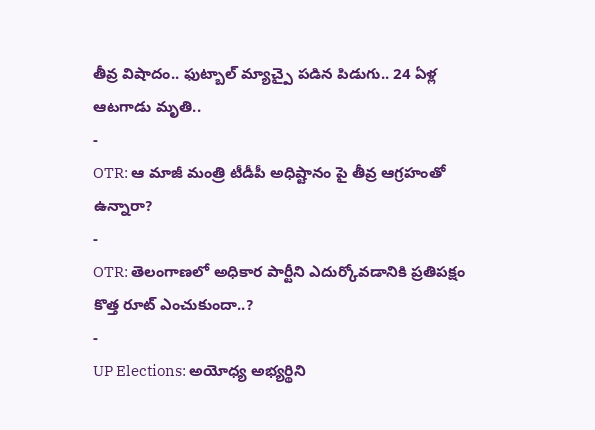తీవ్ర విషాదం.. ఫుట్బాల్ మ్యాచ్పై పడిన పిడుగు.. 24 ఏళ్ల ఆటగాడు మృతి..
-
OTR: ఆ మాజీ మంత్రి టీడీపీ అధిష్టానం పై తీవ్ర ఆగ్రహంతో ఉన్నారా?
-
OTR: తెలంగాణలో అధికార పార్టీని ఎదుర్కోవడానికి ప్రతిపక్షం కొత్త రూట్ ఎంచుకుందా..?
-
UP Elections: అయోధ్య అభ్యర్థిని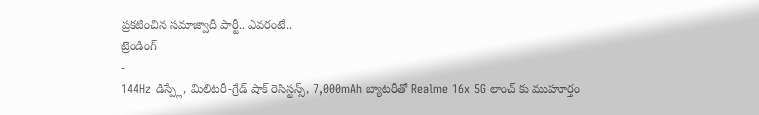ప్రకటించిన సమాజ్వాదీ పార్టీ.. ఎవరంటే..
ట్రెండింగ్
-
144Hz డిస్ప్లే, మిలిటరీ-గ్రేడ్ షాక్ రెసిస్టన్స్, 7,000mAh బ్యాటరీతో Realme 16x 5G లాంచ్ కు ముహూర్తం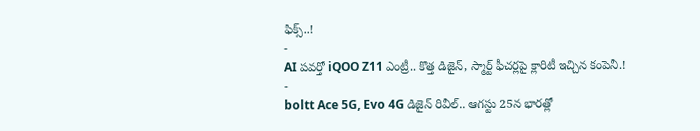ఫిక్స్..!
-
AI పవర్తో iQOO Z11 ఎంట్రీ.. కొత్త డిజైన్, స్మార్ట్ ఫీచర్లపై క్లారిటీ ఇచ్చిన కంపెనీ.!
-
boltt Ace 5G, Evo 4G డిజైన్ రివీల్.. ఆగస్టు 25న భారత్లో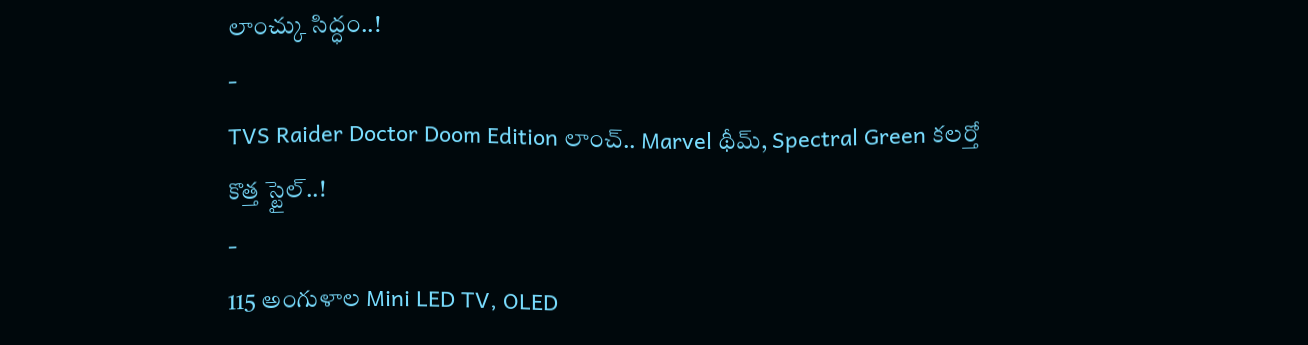లాంచ్కు సిద్ధం..!
-
TVS Raider Doctor Doom Edition లాంచ్.. Marvel థీమ్, Spectral Green కలర్తో కొత్త స్టైల్..!
-
115 అంగుళాల Mini LED TV, OLED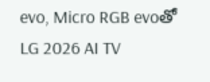evo, Micro RGB evoతో LG 2026 AI TV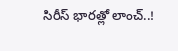సిరీస్ భారత్లో లాంచ్..!